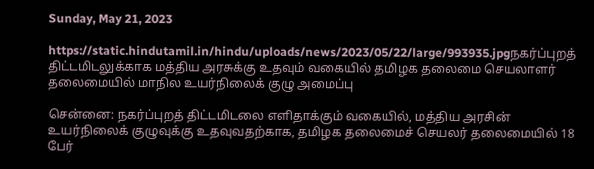Sunday, May 21, 2023

https://static.hindutamil.in/hindu/uploads/news/2023/05/22/large/993935.jpgநகர்ப்புறத் திட்டமிடலுக்காக மத்திய அரசுக்கு உதவும் வகையில் தமிழக தலைமை செயலாளர் தலைமையில் மாநில உயர்நிலைக் குழு அமைப்பு

சென்னை: நகர்ப்புறத் திட்டமிடலை எளிதாக்கும் வகையில், மத்திய அரசின் உயர்நிலைக் குழுவுக்கு உதவுவதற்காக, தமிழக தலைமைச் செயலர் தலைமையில் 18 பேர்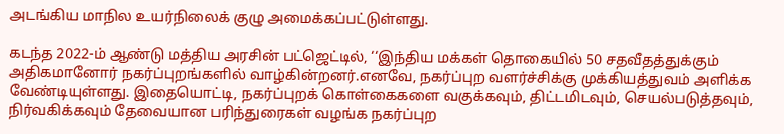அடங்கிய மாநில உயர்நிலைக் குழு அமைக்கப்பட்டுள்ளது.

கடந்த 2022-ம் ஆண்டு மத்திய அரசின் பட்ஜெட்டில், ‘‘இந்திய மக்கள் தொகையில் 50 சதவீதத்துக்கும் அதிகமானோர் நகர்ப்புறங்களில் வாழ்கின்றனர்.எனவே, நகர்ப்புற வளர்ச்சிக்கு முக்கியத்துவம் அளிக்க வேண்டியுள்ளது. இதையொட்டி, நகர்ப்புறக் கொள்கைகளை வகுக்கவும், திட்டமிடவும், செயல்படுத்தவும், நிர்வகிக்கவும் தேவையான பரிந்துரைகள் வழங்க நகர்ப்புற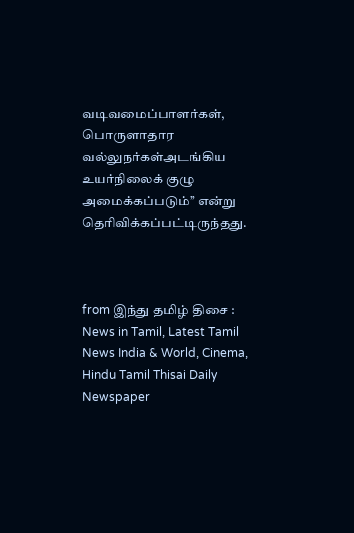வடிவமைப்பாளர்கள், பொருளாதார வல்லுநர்கள்அடங்கிய உயர்நிலைக் குழு அமைக்கப்படும்’’ என்று தெரிவிக்கப்பட்டிருந்தது.



from இந்து தமிழ் திசை : News in Tamil, Latest Tamil News India & World, Cinema, Hindu Tamil Thisai Daily Newspaper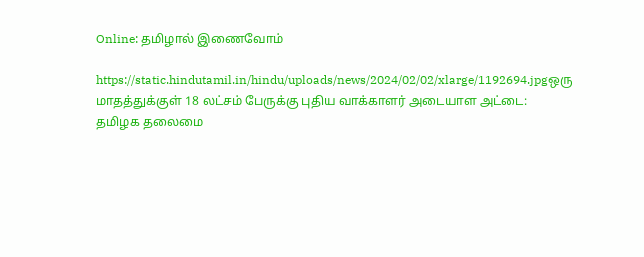Online: தமிழால் இணைவோம்

https://static.hindutamil.in/hindu/uploads/news/2024/02/02/xlarge/1192694.jpgஒரு மாதத்துக்குள் 18 லட்சம் பேருக்கு புதிய வாக்காளர் அடையாள அட்டை: தமிழக தலைமை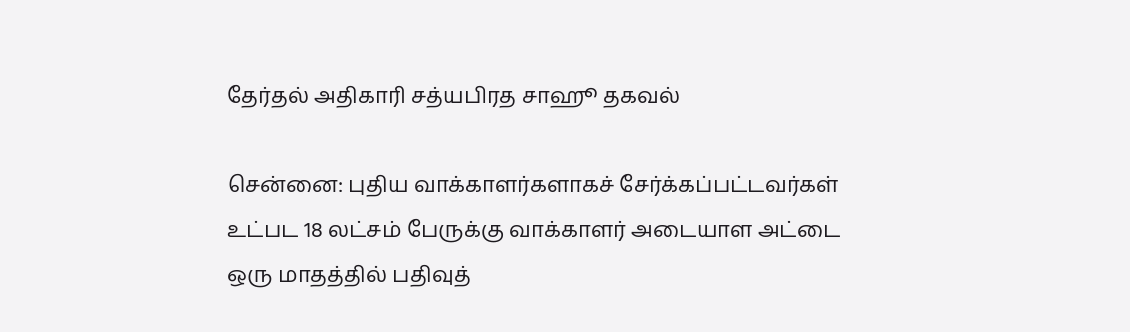தேர்தல் அதிகாரி சத்யபிரத சாஹூ தகவல்

சென்னை: புதிய வாக்காளர்களாகச் சேர்க்கப்பட்டவர்கள் உட்பட 18 லட்சம் பேருக்கு வாக்காளர் அடையாள அட்டை ஒரு மாதத்தில் பதிவுத்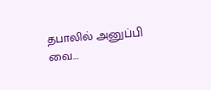தபாலில் அனுப்பி வை...